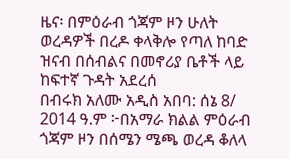ዜና፡ በምዕራብ ጎጃም ዞን ሁለት ወረዳዎች በረዶ ቀላቅሎ የጣለ ከባድ ዝናብ በሰብልና በመኖሪያ ቤቶች ላይ ከፍተኛ ጉዳት አደረሰ
በብሩክ አለሙ አዲስ አበባ: ሰኔ 8/ 2014 ዓ.ም ፦በአማራ ክልል ምዕራብ ጎጃም ዞን በሰሜን ሜጫ ወረዳ ቆለላ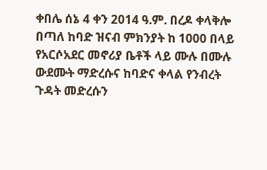ቀበሌ ሰኔ 4 ቀን 2014 ዓ.ም. በረዶ ቀላቅሎ በጣለ ከባድ ዝናብ ምክንያት ከ 1000 በላይ የአርሶአደር መኖሪያ ቤቶች ላይ ሙሉ በሙሉ ውደሙት ማድረሱና ከባድና ቀላል የንብረት ጉዳት መድረሱን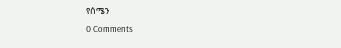የሰሜን
0 Comments